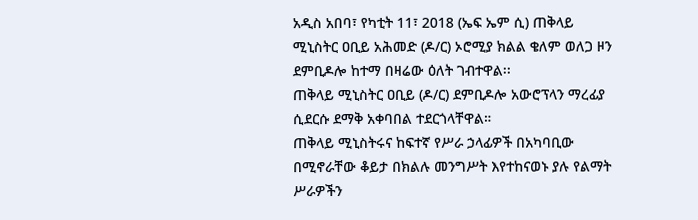አዲስ አበባ፣ የካቲት 11፣ 2018 (ኤፍ ኤም ሲ) ጠቅላይ ሚኒስትር ዐቢይ አሕመድ (ዶ/ር) ኦሮሚያ ክልል ቄለም ወለጋ ዞን ደምቢዶሎ ከተማ በዛሬው ዕለት ገብተዋል፡፡
ጠቅላይ ሚኒስትር ዐቢይ (ዶ/ር) ደምቢዶሎ አውሮፕላን ማረፊያ ሲደርሱ ደማቅ አቀባበል ተደርጎላቸዋል።
ጠቅላይ ሚኒስትሩና ከፍተኛ የሥራ ኃላፊዎች በአካባቢው በሚኖራቸው ቆይታ በክልሉ መንግሥት እየተከናወኑ ያሉ የልማት ሥራዎችን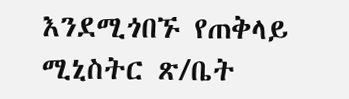እንደሚጎበኙ የጠቅላይ ሚኒስትር ጽ/ቤት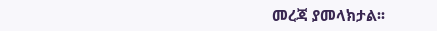መረጃ ያመላክታል፡፡